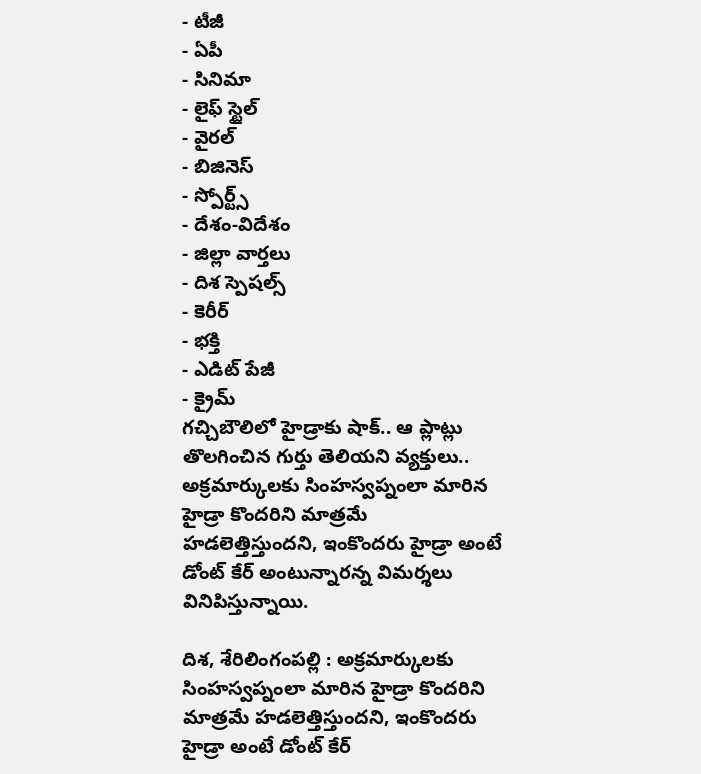- టీజీ
- ఏపీ
- సినిమా
- లైఫ్ స్టైల్
- వైరల్
- బిజినెస్
- స్పోర్ట్స్
- దేశం-విదేశం
- జిల్లా వార్తలు
- దిశ స్పెషల్స్
- కెరీర్
- భక్తి
- ఎడిట్ పేజీ
- క్రైమ్
గచ్చిబౌలిలో హైడ్రాకు షాక్.. ఆ ప్లాట్లు తొలగించిన గుర్తు తెలియని వ్యక్తులు..
అక్రమార్కులకు సింహస్వప్నంలా మారిన హైడ్రా కొందరిని మాత్రమే హడలెత్తిస్తుందని, ఇంకొందరు హైడ్రా అంటే డోంట్ కేర్ అంటున్నారన్న విమర్శలు వినిపిస్తున్నాయి.

దిశ, శేరిలింగంపల్లి : అక్రమార్కులకు సింహస్వప్నంలా మారిన హైడ్రా కొందరిని మాత్రమే హడలెత్తిస్తుందని, ఇంకొందరు హైడ్రా అంటే డోంట్ కేర్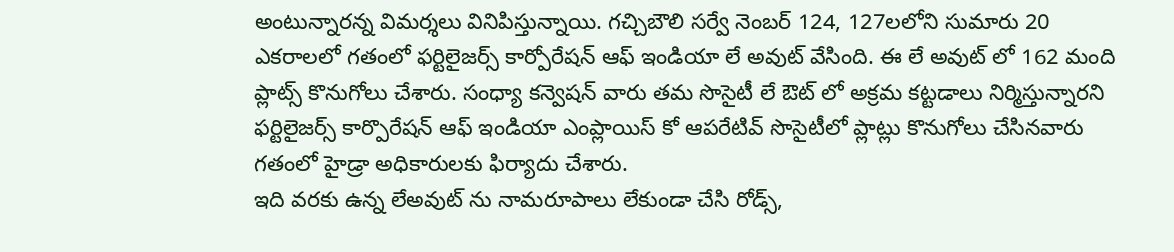అంటున్నారన్న విమర్శలు వినిపిస్తున్నాయి. గచ్చిబౌలి సర్వే నెంబర్ 124, 127లలోని సుమారు 20 ఎకరాలలో గతంలో ఫర్టిలైజర్స్ కార్పోరేషన్ ఆఫ్ ఇండియా లే అవుట్ వేసింది. ఈ లే అవుట్ లో 162 మంది ప్లాట్స్ కొనుగోలు చేశారు. సంధ్యా కన్వెషన్ వారు తమ సొసైటీ లే ఔట్ లో అక్రమ కట్టడాలు నిర్మిస్తున్నారని ఫర్టిలైజర్స్ కార్పొరేషన్ ఆఫ్ ఇండియా ఎంప్లాయిస్ కో ఆపరేటివ్ సొసైటీలో ప్లాట్లు కొనుగోలు చేసినవారు గతంలో హైడ్రా అధికారులకు ఫిర్యాదు చేశారు.
ఇది వరకు ఉన్న లేఅవుట్ ను నామరూపాలు లేకుండా చేసి రోడ్స్,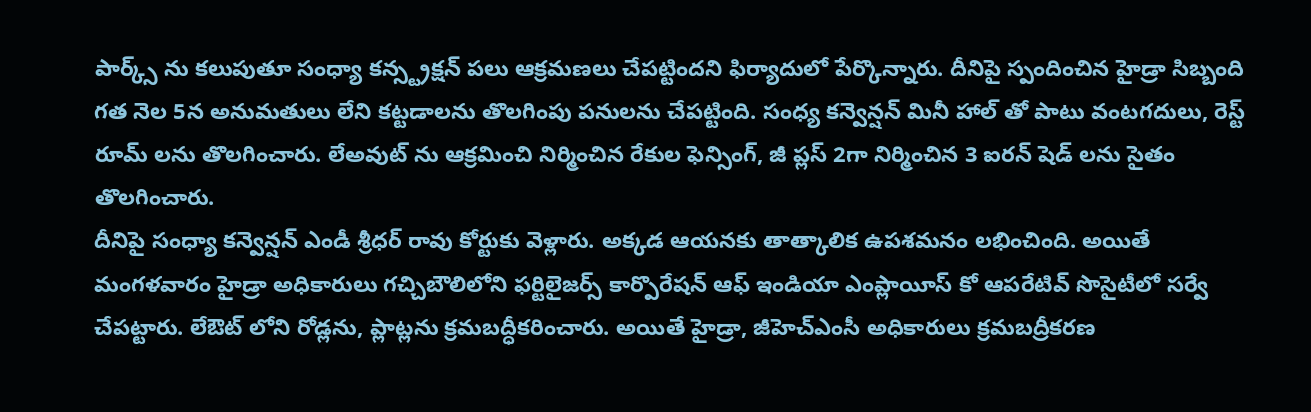పార్క్స్ ను కలుపుతూ సంధ్యా కన్స్ట్రక్షన్ పలు ఆక్రమణలు చేపట్టిందని ఫిర్యాదులో పేర్కొన్నారు. దీనిపై స్పందించిన హైడ్రా సిబ్బంది గత నెల 5న అనుమతులు లేని కట్టడాలను తొలగింపు పనులను చేపట్టింది. సంధ్య కన్వెన్షన్ మినీ హాల్ తో పాటు వంటగదులు, రెస్ట్ రూమ్ లను తొలగించారు. లేఅవుట్ ను ఆక్రమించి నిర్మించిన రేకుల ఫెన్సింగ్, జీ ప్లస్ 2గా నిర్మించిన 3 ఐరన్ షెడ్ లను సైతం తొలగించారు.
దీనిపై సంధ్యా కన్వెన్షన్ ఎండీ శ్రీధర్ రావు కోర్టుకు వెళ్లారు. అక్కడ ఆయనకు తాత్కాలిక ఉపశమనం లభించింది. అయితే మంగళవారం హైడ్రా అధికారులు గచ్చిబౌలిలోని ఫర్టిలైజర్స్ కార్పొరేషన్ ఆఫ్ ఇండియా ఎంప్లాయీస్ కో ఆపరేటివ్ సొసైటీలో సర్వే చేపట్టారు. లేఔట్ లోని రోడ్లను, ప్లాట్లను క్రమబద్ధీకరించారు. అయితే హైడ్రా, జీహెచ్ఎంసీ అధికారులు క్రమబద్రీకరణ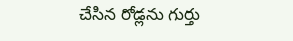చేసిన రోడ్లను గుర్తు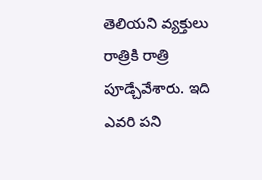తెలియని వ్యక్తులు రాత్రికి రాత్రి పూడ్చేవేశారు. ఇది ఎవరి పని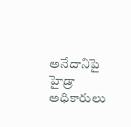అనేదానిపై హైడ్రా అధికారులు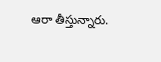ఆరా తీస్తున్నారు.